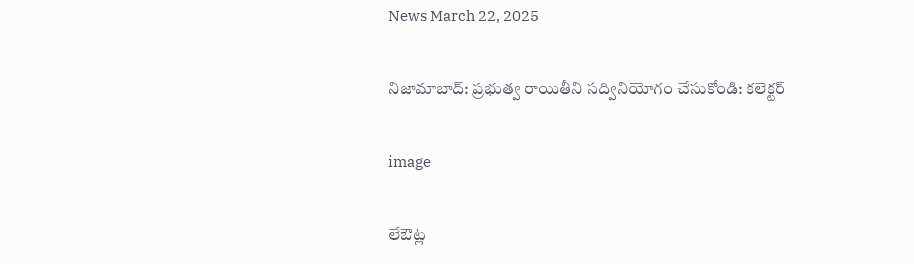News March 22, 2025

నిజామాబాద్: ప్రభుత్వ రాయితీని సద్వినియోగం చేసుకోండి: కలెక్టర్

image

లేఔట్ల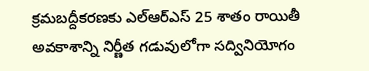క్రమబద్దీకరణకు ఎల్‌ఆర్‌ఎస్ 25 శాతం రాయితీ అవకాశాన్ని నిర్ణీత గడువులోగా సద్వినియోగం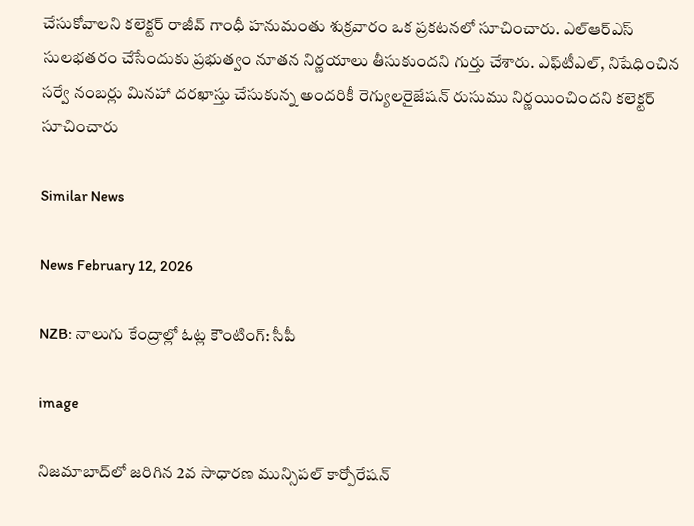చేసుకోవాలని కలెక్టర్ రాజీవ్ గాంధీ హనుమంతు శుక్రవారం ఒక ప్రకటనలో సూచించారు. ఎల్ఆర్ఎస్ సులభతరం చేసేందుకు ప్రభుత్వం నూతన నిర్ణయాలు తీసుకుందని గుర్తు చేశారు. ఎఫ్‌టీఎల్, నిషేధించిన సర్వే నంబర్లు మినహా దరఖాస్తు చేసుకున్న అందరికీ రెగ్యులరైజేషన్ రుసుము నిర్ణయించిందని కలెక్టర్ సూచించారు

Similar News

News February 12, 2026

NZB: నాలుగు కేంద్రాల్లో ఓట్ల కౌంటింగ్: సీపీ

image

నిజమాబాద్‌లో జరిగిన 2వ సాధారణ మున్సిపల్ కార్పోరేషన్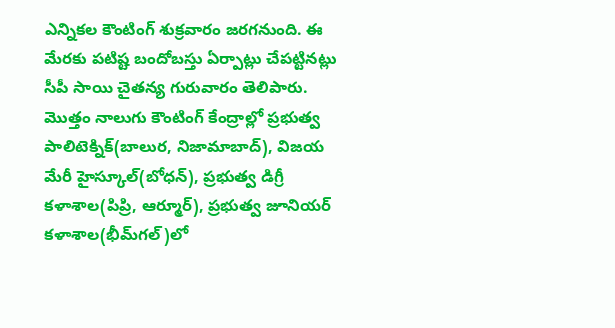ఎన్నికల కౌంటింగ్ శుక్రవారం జరగనుంది. ఈ మేరకు పటిష్ట బందోబస్తు ఏర్పాట్లు చేపట్టినట్లు సీపీ సాయి చైతన్య గురువారం తెలిపారు. మొత్తం నాలుగు కౌంటింగ్ కేంద్రాల్లో ప్రభుత్వ పాలిటెక్నిక్(బాలుర, నిజామాబాద్), విజయ మేరీ హైస్కూల్(బోధన్), ప్రభుత్వ డిగ్రీ కళాశాల(పిప్రి, ఆర్మూర్), ప్రభుత్వ జూనియర్ కళాశాల(భీమ్‌గల్)లో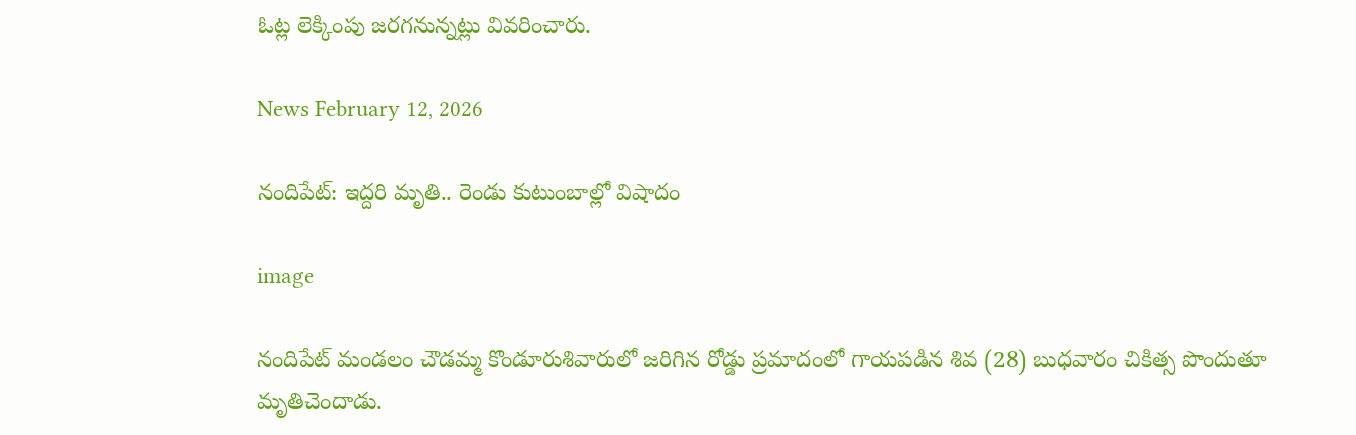ఓట్ల లెక్కింపు జరగనున్నట్లు వివరించారు.

News February 12, 2026

నందిపేట్: ఇద్దరి మృతి.. రెండు కుటుంబాల్లో విషాదం

image

నందిపేట్ మండలం చౌడమ్మ కొండూరుశివారులో జరిగిన రోడ్డు ప్రమాదంలో గాయపడిన శివ (28) బుధవారం చికిత్స పొందుతూ మృతిచెందాడు.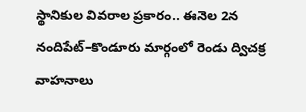స్థానికుల వివరాల ప్రకారం.. ఈనెల 2న నందిపేట్–కొండూరు మార్గంలో రెండు ద్విచక్ర వాహనాలు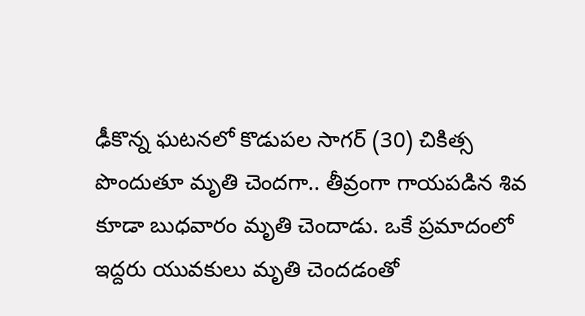ఢీకొన్న ఘటనలో కొడుపల సాగర్ (30) చికిత్స పొందుతూ మృతి చెందగా.. తీవ్రంగా గాయపడిన శివ కూడా బుధవారం మృతి చెందాడు. ఒకే ప్రమాదంలో ఇద్దరు యువకులు మృతి చెందడంతో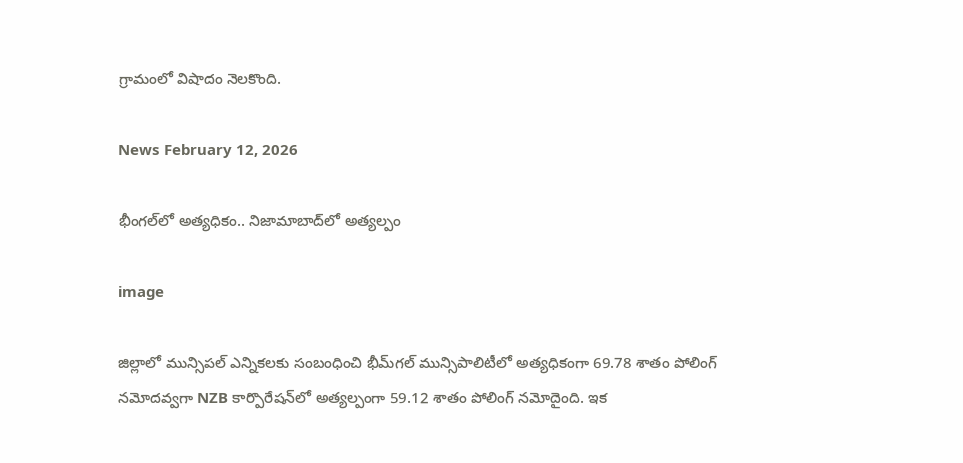గ్రామంలో విషాదం నెలకొంది.

News February 12, 2026

భీంగల్‌లో అత్యధికం.. నిజామాబాద్‌లో అత్యల్పం

image

జిల్లాలో మున్సిపల్ ఎన్నికలకు సంబంధించి భీమ్‌గల్ మున్సిపాలిటీలో అత్యధికంగా 69.78 శాతం పోలింగ్ నమోదవ్వగా NZB కార్పొరేషన్‌‌లో అత్యల్పంగా 59.12 శాతం పోలింగ్ నమోదైంది. ఇక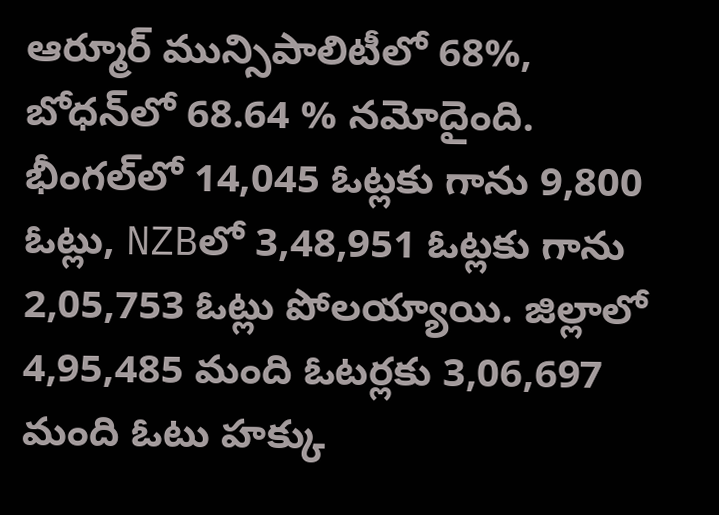ఆర్మూర్ మున్సిపాలిటీలో 68%, బోధన్‌లో 68.64 % నమోదైంది. భీంగల్‌లో 14,045 ఓట్లకు గాను 9,800 ఓట్లు, NZBలో 3,48,951 ఓట్లకు గాను 2,05,753 ఓట్లు పోలయ్యాయి. జిల్లాలో 4,95,485 మంది ఓటర్లకు 3,06,697 మంది ఓటు హక్కు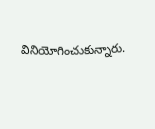వినియోగించుకున్నారు.